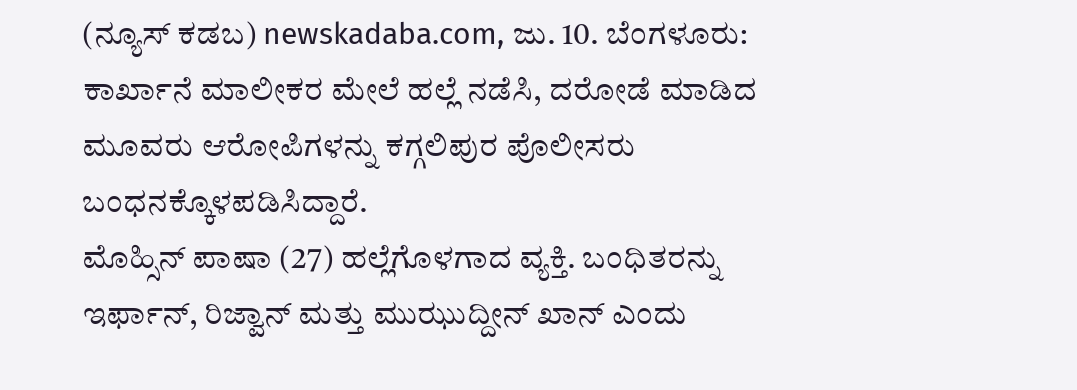(ನ್ಯೂಸ್ ಕಡಬ) newskadaba.com, ಜು. 10. ಬೆಂಗಳೂರು: ಕಾರ್ಖಾನೆ ಮಾಲೀಕರ ಮೇಲೆ ಹಲ್ಲೆ ನಡೆಸಿ, ದರೋಡೆ ಮಾಡಿದ ಮೂವರು ಆರೋಪಿಗಳನ್ನು ಕಗ್ಗಲಿಪುರ ಪೊಲೀಸರು ಬಂಧನಕ್ಕೊಳಪಡಿಸಿದ್ದಾರೆ.
ಮೊಹ್ಸಿನ್ ಪಾಷಾ (27) ಹಲ್ಲೆಗೊಳಗಾದ ವ್ಯಕ್ತಿ. ಬಂಧಿತರನ್ನು ಇರ್ಫಾನ್, ರಿಜ್ವಾನ್ ಮತ್ತು ಮುಝುದ್ದೀನ್ ಖಾನ್ ಎಂದು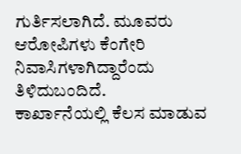ಗುರ್ತಿಸಲಾಗಿದೆ. ಮೂವರು ಆರೋಪಿಗಳು ಕೆಂಗೇರಿ ನಿವಾಸಿಗಳಾಗಿದ್ದಾರೆಂದು ತಿಳಿದುಬಂದಿದೆ.
ಕಾರ್ಖಾನೆಯಲ್ಲಿ ಕೆಲಸ ಮಾಡುವ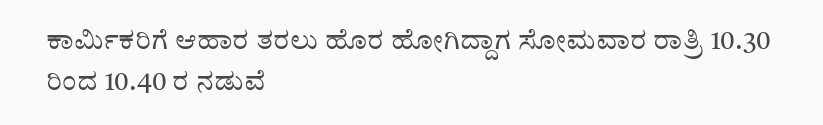ಕಾರ್ಮಿಕರಿಗೆ ಆಹಾರ ತರಲು ಹೊರ ಹೋಗಿದ್ದಾಗ ಸೋಮವಾರ ರಾತ್ರಿ 10.30 ರಿಂದ 10.40 ರ ನಡುವೆ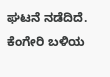ಘಟನೆ ನಡೆದಿದೆ.
ಕೆಂಗೇರಿ ಬಳಿಯ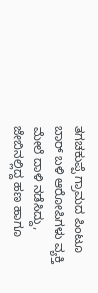ತಗಚಕುಪ್ಪೆ ಗ್ರಾಮದ ಪಿಂಟೂ ಬಾರ್ ಬಳಿ ಆರೋಪಿಗಳು ವ್ಯಕ್ತಿ ಮೇಲೆ ದಾಳಿ ನಡೆಸಿದ್ದು, ಜೇಬಿನಲ್ಲಿದ್ದ ಹಣ ಹಾಗೂ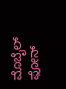ಮೊಬೈಲ್ ಫೋನ್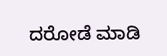ದರೋಡೆ ಮಾಡಿ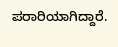ಪರಾರಿಯಾಗಿದ್ದಾರೆ.